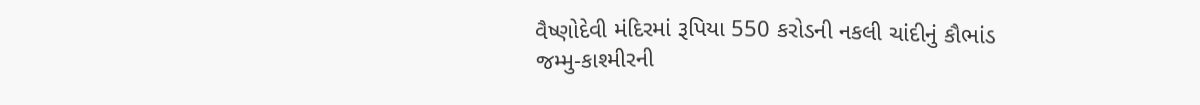વૈષ્ણોદેવી મંદિરમાં રૂપિયા 550 કરોડની નકલી ચાંદીનું કૌભાંડ
જમ્મુ-કાશ્મીરની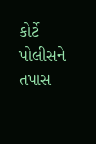કોર્ટે પોલીસને તપાસ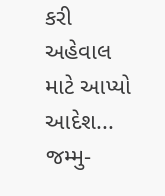કરી અહેવાલ માટે આપ્યો આદેશ...
જમ્મુ-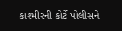કાશ્મીરની કોર્ટે પોલીસને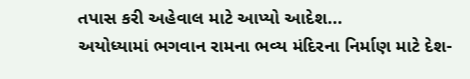તપાસ કરી અહેવાલ માટે આપ્યો આદેશ...
અયોધ્યામાં ભગવાન રામના ભવ્ય મંદિરના નિર્માણ માટે દેશ-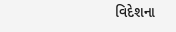વિદેશના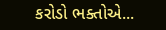કરોડો ભક્તોએ...